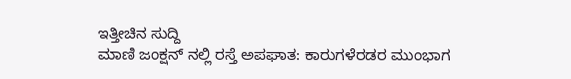ಇತ್ತೀಚಿನ ಸುದ್ದಿ
ಮಾಣಿ ಜಂಕ್ಷನ್ ನಲ್ಲಿ ರಸ್ತೆ ಅಪಘಾತ: ಕಾರುಗಳೆರಡರ ಮುಂಭಾಗ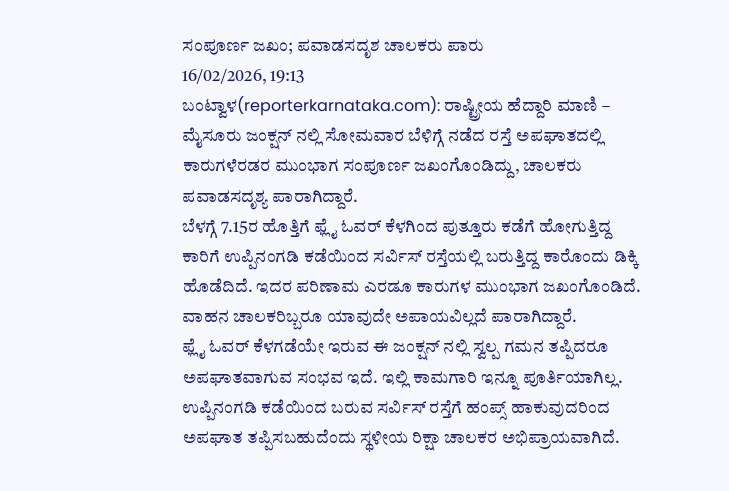ಸಂಪೂರ್ಣ ಜಖಂ; ಪವಾಡಸದೃಶ ಚಾಲಕರು ಪಾರು
16/02/2026, 19:13
ಬಂಟ್ವಾಳ(reporterkarnataka.com): ರಾಷ್ಟ್ರೀಯ ಹೆದ್ದಾರಿ ಮಾಣಿ – ಮೈಸೂರು ಜಂಕ್ಷನ್ ನಲ್ಲಿ ಸೋಮವಾರ ಬೆಳಿಗ್ಗೆ ನಡೆದ ರಸ್ತೆ ಅಪಘಾತದಲ್ಲಿ ಕಾರುಗಳೆರಡರ ಮುಂಭಾಗ ಸಂಪೂರ್ಣ ಜಖಂಗೊಂಡಿದ್ದು, ಚಾಲಕರು ಪವಾಡಸದೃಶ್ಯ ಪಾರಾಗಿದ್ದಾರೆ.
ಬೆಳಗ್ಗೆ 7.15ರ ಹೊತ್ತಿಗೆ ಫ್ಲೈ ಓವರ್ ಕೆಳಗಿಂದ ಪುತ್ತೂರು ಕಡೆಗೆ ಹೋಗುತ್ತಿದ್ದ ಕಾರಿಗೆ ಉಪ್ಪಿನಂಗಡಿ ಕಡೆಯಿಂದ ಸರ್ವಿಸ್ ರಸ್ತೆಯಲ್ಲಿ ಬರುತ್ತಿದ್ದ ಕಾರೊಂದು ಡಿಕ್ಕಿ ಹೊಡೆದಿದೆ. ಇದರ ಪರಿಣಾಮ ಎರಡೂ ಕಾರುಗಳ ಮುಂಭಾಗ ಜಖಂಗೊಂಡಿದೆ. ವಾಹನ ಚಾಲಕರಿಬ್ಬರೂ ಯಾವುದೇ ಅಪಾಯವಿಲ್ಲದೆ ಪಾರಾಗಿದ್ದಾರೆ.
ಫ್ಲೈ ಓವರ್ ಕೆಳಗಡೆಯೇ ಇರುವ ಈ ಜಂಕ್ಷನ್ ನಲ್ಲಿ ಸ್ವಲ್ಪ ಗಮನ ತಪ್ಪಿದರೂ ಅಪಘಾತವಾಗುವ ಸಂಭವ ಇದೆ. ಇಲ್ಲಿ ಕಾಮಗಾರಿ ಇನ್ನೂ ಪೂರ್ತಿಯಾಗಿಲ್ಲ. ಉಪ್ಪಿನಂಗಡಿ ಕಡೆಯಿಂದ ಬರುವ ಸರ್ವಿಸ್ ರಸ್ತೆಗೆ ಹಂಪ್ಸ್ ಹಾಕುವುದರಿಂದ ಅಪಘಾತ ತಪ್ಪಿಸಬಹುದೆಂದು ಸ್ಥಳೀಯ ರಿಕ್ಷಾ ಚಾಲಕರ ಅಭಿಪ್ರಾಯವಾಗಿದೆ.